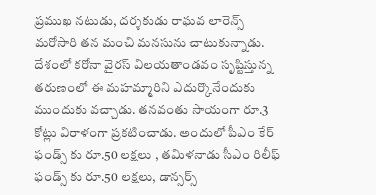ప్రముఖ నటుడు, దర్శకుడు రాఘవ లారెన్స్ మరోసారి తన మంచి మనసును చాటుకున్నాడు. దేశంలో కరోనా వైరస్ విలయతాండవం సృష్టిస్తున్న తరుణంలో ఈ మహమ్మారిని ఎదుర్కొనేందుకు ముందుకు వచ్చాడు. తనవంతు సాయంగా రూ.3 కోట్లు విరాళంగా ప్రకటించాడు. అందులో పీఎం కేర్ ఫండ్స్ కు రూ.50 లక్షలు , తమిళనాడు సీఎం రిలీఫ్ ఫండ్స్ కు రూ.50 లక్షలు, డాన్సర్స్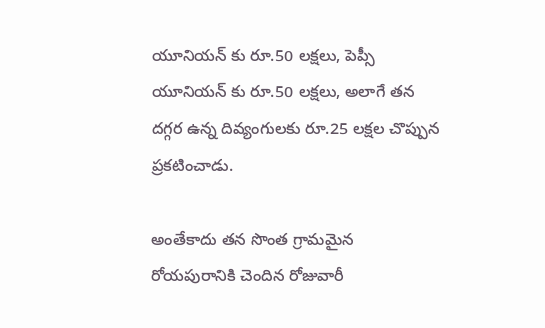యూనియన్ కు రూ.50 లక్షలు, పెప్సీ యూనియన్ కు రూ.50 లక్షలు, అలాగే తన దగ్గర ఉన్న దివ్యంగులకు రూ.25 లక్షల చొప్పున ప్రకటించాడు.

అంతేకాదు తన సొంత గ్రామమైన రోయపురానికి చెందిన రోజువారీ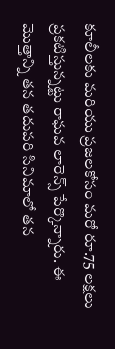కూలీలకు మరియు ప్రజలకోసం మరో రూ.75 లక్షలు ప్రకటిస్తున్నట్టు రాఘవ లారెన్స్ పేర్కొన్నారు. ఈ మొత్తాన్ని తన తదుపరి సినిమాలో తన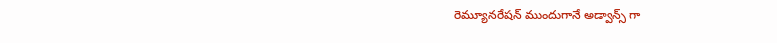రెమ్యూనరేషన్ ముందుగానే అడ్వాన్స్ గా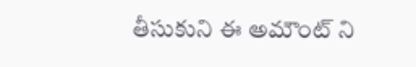తీసుకుని ఈ అమౌంట్ ని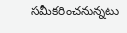సమీకరించనున్నటు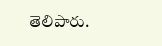తెలిపారు.